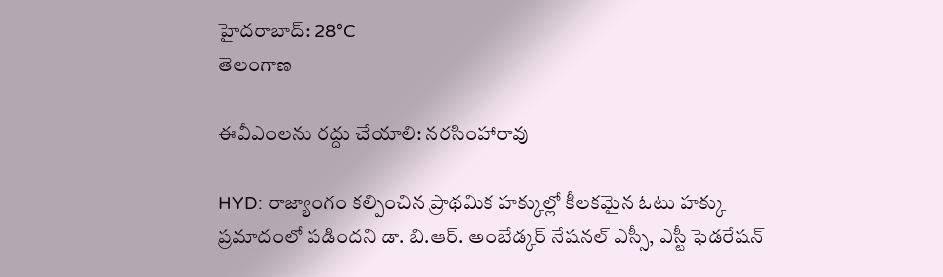హైదరాబాద్: 28°C
తెలంగాణ

ఈవీఎంలను రద్దు చేయాలి: నరసింహారావు

HYD: రాజ్యాంగం కల్పించిన ప్రాథమిక హక్కుల్లో కీలకమైన ఓటు హక్కు ప్రమాదంలో పడిందని డా. బి.ఆర్. అంబేడ్కర్‌ నేషనల్‌ ఎస్సీ, ఎస్టీ ఫెడరేషన్‌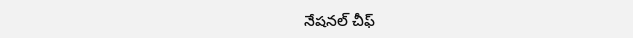నేషనల్‌ చీఫ్‌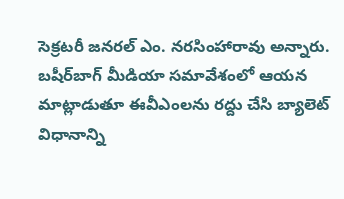సెక్రటరీ జనరల్‌ ఎం. నరసింహారావు అన్నారు. బషీర్‌బాగ్‌ మీడియా సమావేశంలో ఆయన మాట్లాడుతూ ఈవీఎంలను రద్దు చేసి బ్యాలెట్‌ విధానాన్ని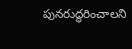పునరుద్ధరించాలని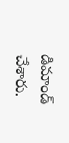డిమాండ్‌ చేశారు.